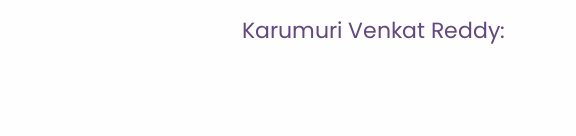Karumuri Venkat Reddy: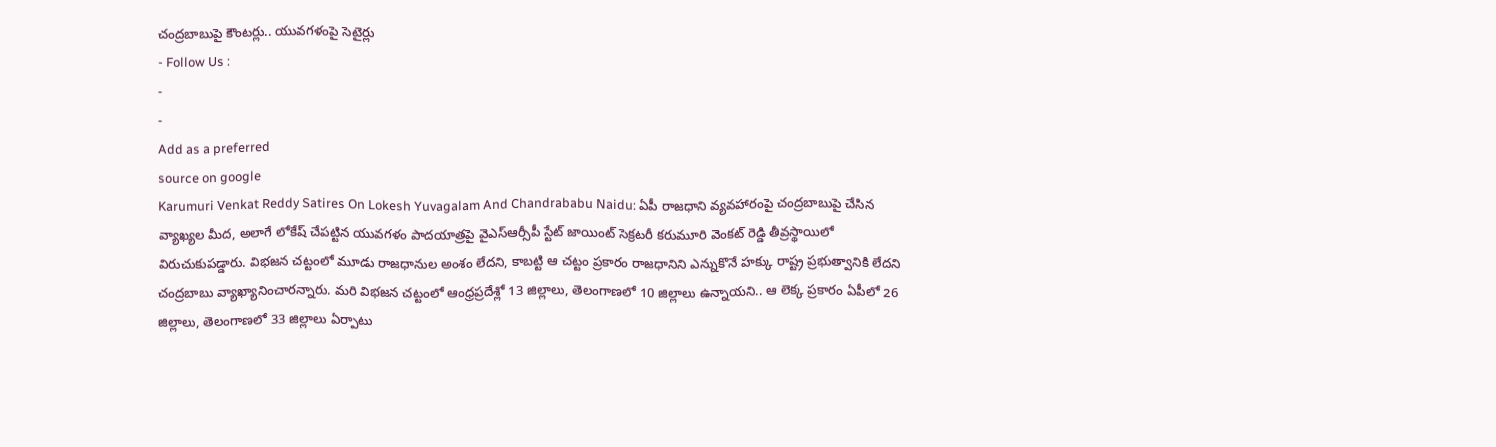చంద్రబాబుపై కౌంటర్లు.. యువగళంపై సెటైర్లు
- Follow Us :
-
-
Add as a preferred
source on google
Karumuri Venkat Reddy Satires On Lokesh Yuvagalam And Chandrababu Naidu: ఏపీ రాజధాని వ్యవహారంపై చంద్రబాబుపై చేసిన వ్యాఖ్యల మీద, అలాగే లోకేష్ చేపట్టిన యువగళం పాదయాత్రపై వైఎస్ఆర్సీపీ స్టేట్ జాయింట్ సెక్రటరీ కరుమూరి వెంకట్ రెడ్డి తీవ్రస్థాయిలో విరుచుకుపడ్డారు. విభజన చట్టంలో మూడు రాజధానుల అంశం లేదని, కాబట్టి ఆ చట్టం ప్రకారం రాజధానిని ఎన్నుకొనే హక్కు రాష్ట్ర ప్రభుత్వానికి లేదని చంద్రబాబు వ్యాఖ్యానించారన్నారు. మరి విభజన చట్టంలో ఆంధ్రప్రదేశ్లో 13 జిల్లాలు, తెలంగాణలో 10 జిల్లాలు ఉన్నాయని.. ఆ లెక్క ప్రకారం ఏపీలో 26 జిల్లాలు, తెలంగాణలో 33 జిల్లాలు ఏర్పాటు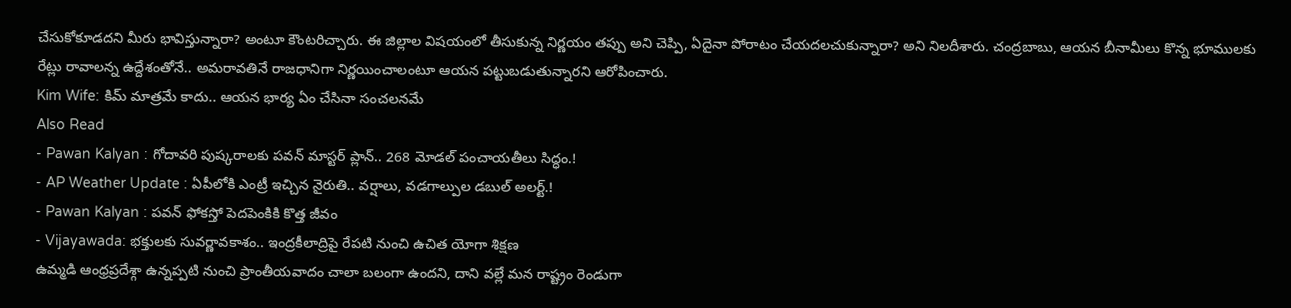చేసుకోకూడదని మీరు భావిస్తున్నారా? అంటూ కౌంటరిచ్చారు. ఈ జిల్లాల విషయంలో తీసుకున్న నిర్ణయం తప్పు అని చెప్పి, ఏదైనా పోరాటం చేయదలచుకున్నారా? అని నిలదీశారు. చంద్రబాబు, ఆయన బీనామీలు కొన్న భూములకు రేట్లు రావాలన్న ఉద్దేశంతోనే.. అమరావతినే రాజధానిగా నిర్ణయించాలంటూ ఆయన పట్టుబడుతున్నారని ఆరోపించారు.
Kim Wife: కిమ్ మాత్రమే కాదు.. ఆయన భార్య ఏం చేసినా సంచలనమే
Also Read
- Pawan Kalyan : గోదావరి పుష్కరాలకు పవన్ మాస్టర్ ప్లాన్.. 268 మోడల్ పంచాయతీలు సిద్ధం.!
- AP Weather Update : ఏపీలోకి ఎంట్రీ ఇచ్చిన నైరుతి.. వర్షాలు, వడగాల్పుల డబుల్ అలర్ట్.!
- Pawan Kalyan : పవన్ ఫోకస్తో పెదపెంకికి కొత్త జీవం
- Vijayawada: భక్తులకు సువర్ణావకాశం.. ఇంద్రకీలాద్రిపై రేపటి నుంచి ఉచిత యోగా శిక్షణ
ఉమ్మడి ఆంధ్రప్రదేశ్గా ఉన్నప్పటి నుంచి ప్రాంతీయవాదం చాలా బలంగా ఉందని, దాని వల్లే మన రాష్ట్రం రెండుగా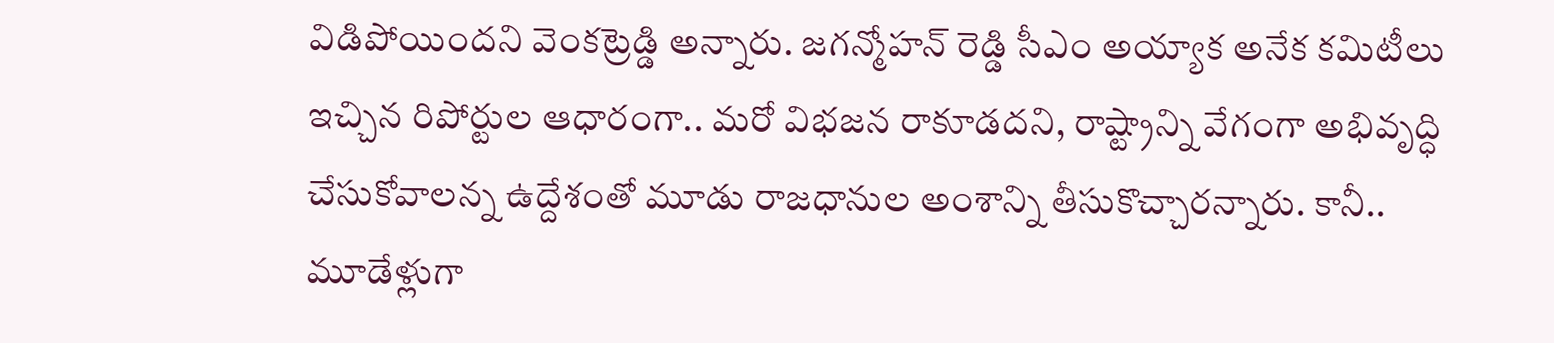విడిపోయిందని వెంకట్రెడ్డి అన్నారు. జగన్మోహన్ రెడ్డి సీఎం అయ్యాక అనేక కమిటీలు ఇచ్చిన రిపోర్టుల ఆధారంగా.. మరో విభజన రాకూడదని, రాష్ట్రాన్ని వేగంగా అభివృద్ధి చేసుకోవాలన్న ఉద్దేశంతో మూడు రాజధానుల అంశాన్ని తీసుకొచ్చారన్నారు. కానీ.. మూడేళ్లుగా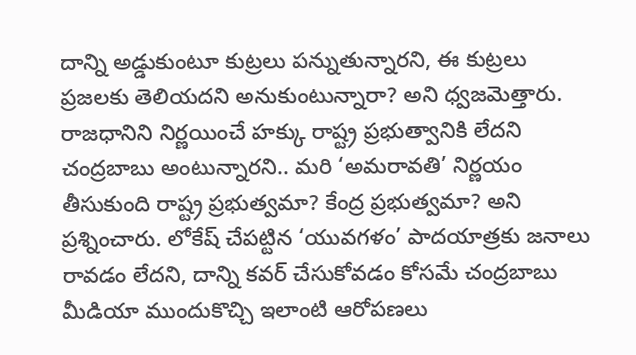దాన్ని అడ్డుకుంటూ కుట్రలు పన్నుతున్నారని, ఈ కుట్రలు ప్రజలకు తెలియదని అనుకుంటున్నారా? అని ధ్వజమెత్తారు. రాజధానిని నిర్ణయించే హక్కు రాష్ట్ర ప్రభుత్వానికి లేదని చంద్రబాబు అంటున్నారని.. మరి ‘అమరావతి’ నిర్ణయం తీసుకుంది రాష్ట్ర ప్రభుత్వమా? కేంద్ర ప్రభుత్వమా? అని ప్రశ్నించారు. లోకేష్ చేపట్టిన ‘యువగళం’ పాదయాత్రకు జనాలు రావడం లేదని, దాన్ని కవర్ చేసుకోవడం కోసమే చంద్రబాబు మీడియా ముందుకొచ్చి ఇలాంటి ఆరోపణలు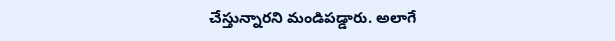చేస్తున్నారని మండిపడ్డారు. అలాగే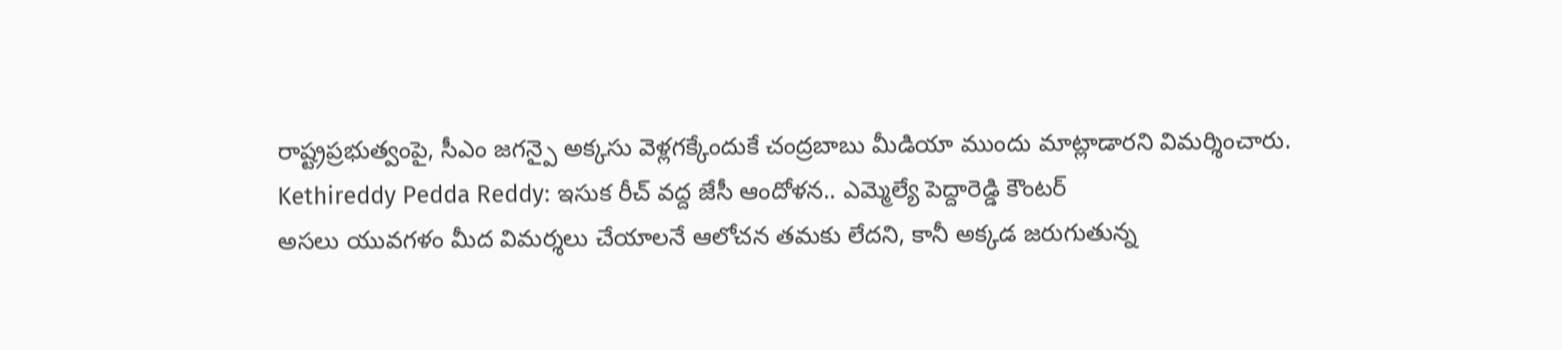రాష్ట్రప్రభుత్వంపై, సీఎం జగన్పై అక్కసు వెళ్లగక్కేందుకే చంద్రబాబు మీడియా ముందు మాట్లాడారని విమర్శించారు.
Kethireddy Pedda Reddy: ఇసుక రీచ్ వద్ద జేసీ ఆందోళన.. ఎమ్మెల్యే పెద్దారెడ్డి కౌంటర్
అసలు యువగళం మీద విమర్శలు చేయాలనే ఆలోచన తమకు లేదని, కానీ అక్కడ జరుగుతున్న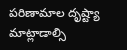పరిణామాల దృష్ట్యా మాట్లాడాల్సి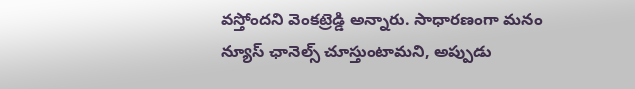వస్తోందని వెంకట్రెడ్డి అన్నారు. సాధారణంగా మనం న్యూస్ ఛానెల్స్ చూస్తుంటామని, అప్పుడు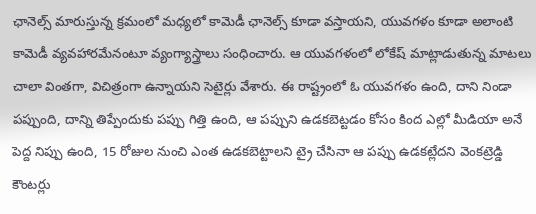ఛానెల్స్ మారుస్తున్న క్రమంలో మధ్యలో కామెడీ ఛానెల్స్ కూడా వస్తాయని, యువగళం కూడా అలాంటి కామెడీ వ్యవహారమేనంటూ వ్యంగ్యాస్త్రాలు సంధించారు. ఆ యువగళంలో లోకేష్ మాట్లాడుతున్న మాటలు చాలా వింతగా, విచిత్రంగా ఉన్నాయని సెటైర్లు వేశారు. ఈ రాష్ట్రంలో ఓ యువగళం ఉంది, దాని నిండా పప్పుంది, దాన్ని తిప్పేందుకు పప్పు గిత్తి ఉంది, ఆ పప్పుని ఉడకబెట్టడం కోసం కింద ఎల్లో మీడియా అనే పెద్ద నిప్పు ఉంది, 15 రోజుల నుంచి ఎంత ఉడకబెట్టాలని ట్రై చేసినా ఆ పప్పు ఉడకట్లేదని వెంకట్రెడ్డి కౌంటర్లు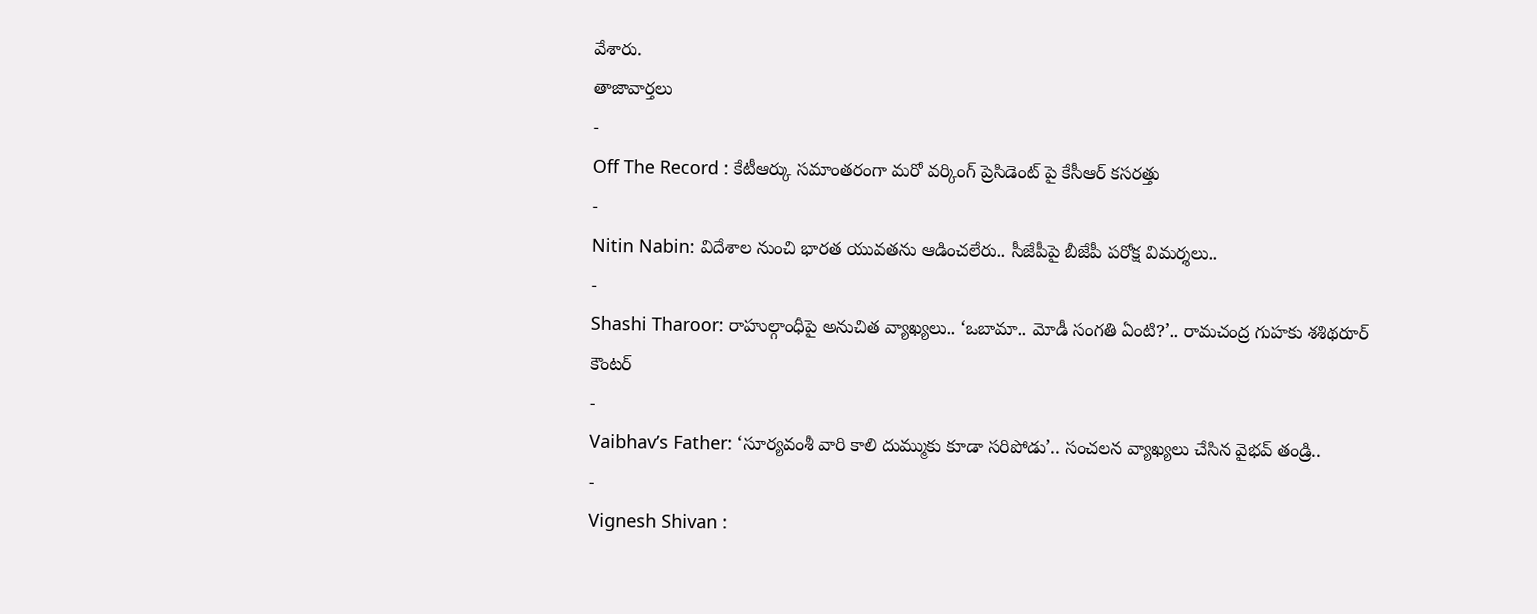వేశారు.
తాజావార్తలు
-
Off The Record : కేటీఆర్కు సమాంతరంగా మరో వర్కింగ్ ప్రెసిడెంట్ పై కేసీఆర్ కసరత్తు
-
Nitin Nabin: విదేశాల నుంచి భారత యువతను ఆడించలేరు.. సీజేపీపై బీజేపీ పరోక్ష విమర్శలు..
-
Shashi Tharoor: రాహుల్గాంధీపై అనుచిత వ్యాఖ్యలు.. ‘ఒబామా.. మోడీ సంగతి ఏంటి?’.. రామచంద్ర గుహకు శశిథరూర్ కౌంటర్
-
Vaibhav’s Father: ‘సూర్యవంశీ వారి కాలి దుమ్ముకు కూడా సరిపోడు’.. సంచలన వ్యాఖ్యలు చేసిన వైభవ్ తండ్రి..
-
Vignesh Shivan :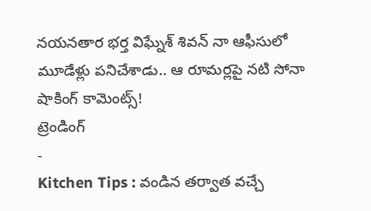నయనతార భర్త విఘ్నేశ్ శివన్ నా ఆఫీసులో మూడేళ్లు పనిచేశాడు.. ఆ రూమర్లపై నటి సోనా షాకింగ్ కామెంట్స్!
ట్రెండింగ్
-
Kitchen Tips : వండిన తర్వాత వచ్చే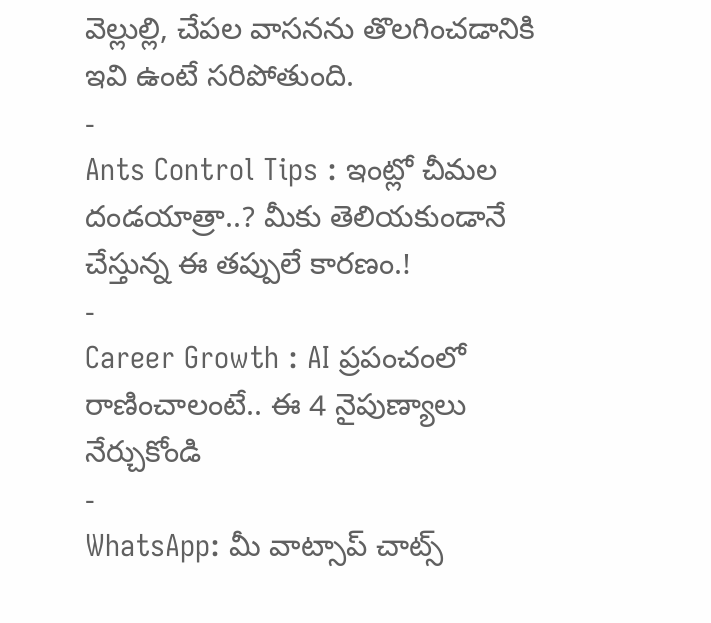వెల్లుల్లి, చేపల వాసనను తొలగించడానికి ఇవి ఉంటే సరిపోతుంది.
-
Ants Control Tips : ఇంట్లో చీమల దండయాత్రా..? మీకు తెలియకుండానే చేస్తున్న ఈ తప్పులే కారణం.!
-
Career Growth : AI ప్రపంచంలో రాణించాలంటే.. ఈ 4 నైపుణ్యాలు నేర్చుకోండి
-
WhatsApp: మీ వాట్సాప్ చాట్స్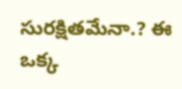సురక్షితమేనా.? ఈ ఒక్క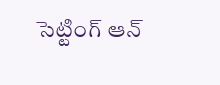సెట్టింగ్ ఆన్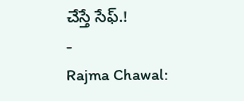చేస్తే సేఫ్.!
-
Rajma Chawal: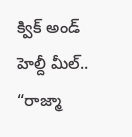క్విక్ అండ్ హెల్దీ మీల్.. “రాజ్మా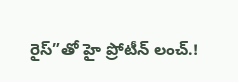రైస్”తో హై ప్రోటీన్ లంచ్.!